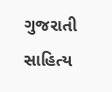ગુજરાતી સાહિત્ય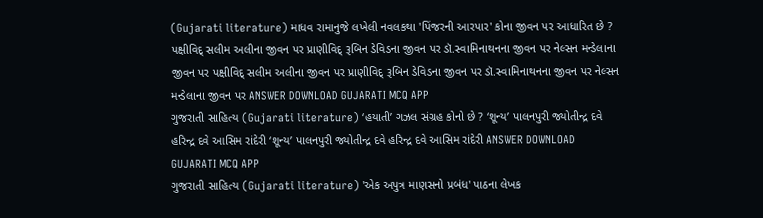(Gujarati literature) માધવ રામાનુજે લખેલી નવલકથા 'પિંજરની આરપાર' કોના જીવન પર આધારિત છે ? પક્ષીવિદ્ સલીમ અલીના જીવન પર પ્રાણીવિદ્ રૂબિન ડેવિડના જીવન પર ડૉ.સ્વામિનાથનના જીવન પર નેલ્સન મન્ડેલાના જીવન પર પક્ષીવિદ્ સલીમ અલીના જીવન પર પ્રાણીવિદ્ રૂબિન ડેવિડના જીવન પર ડૉ.સ્વામિનાથનના જીવન પર નેલ્સન મન્ડેલાના જીવન પર ANSWER DOWNLOAD GUJARATI MCQ APP
ગુજરાતી સાહિત્ય (Gujarati literature) ‘હયાતી’ ગઝલ સંગ્રહ કોનો છે ? ‘શૂન્ય’ પાલનપુરી જ્યોતીન્દ્ર દવે હરિન્દ્ર દવે આસિમ રાંદેરી ‘શૂન્ય’ પાલનપુરી જ્યોતીન્દ્ર દવે હરિન્દ્ર દવે આસિમ રાંદેરી ANSWER DOWNLOAD GUJARATI MCQ APP
ગુજરાતી સાહિત્ય (Gujarati literature) 'એક અપુત્ર માણસનો પ્રબંધ' પાઠના લેખક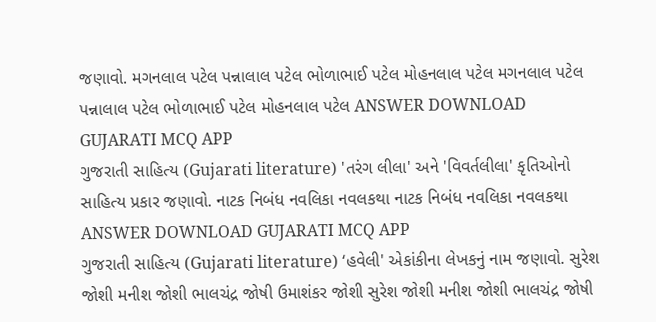જણાવો. મગનલાલ પટેલ પન્નાલાલ પટેલ ભોળાભાઈ પટેલ મોહનલાલ પટેલ મગનલાલ પટેલ પન્નાલાલ પટેલ ભોળાભાઈ પટેલ મોહનલાલ પટેલ ANSWER DOWNLOAD GUJARATI MCQ APP
ગુજરાતી સાહિત્ય (Gujarati literature) 'તરંગ લીલા' અને 'વિવર્તલીલા' કૃતિઓનો સાહિત્ય પ્રકાર જણાવો. નાટક નિબંધ નવલિકા નવલકથા નાટક નિબંધ નવલિકા નવલકથા ANSWER DOWNLOAD GUJARATI MCQ APP
ગુજરાતી સાહિત્ય (Gujarati literature) ‘હવેલી' એકાંકીના લેખકનું નામ જણાવો. સુરેશ જોશી મનીશ જોશી ભાલચંદ્ર જોષી ઉમાશંકર જોશી સુરેશ જોશી મનીશ જોશી ભાલચંદ્ર જોષી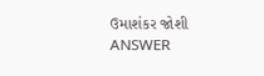ઉમાશંકર જોશી ANSWER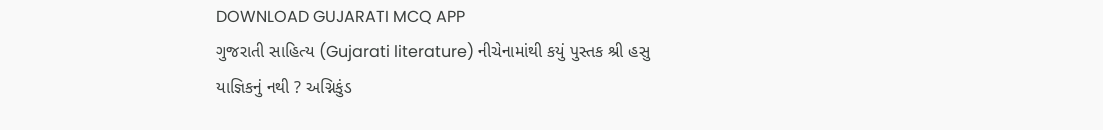DOWNLOAD GUJARATI MCQ APP
ગુજરાતી સાહિત્ય (Gujarati literature) નીચેનામાંથી કયું પુસ્તક શ્રી હસુ યાજ્ઞિકનું નથી ? અગ્નિકુંડ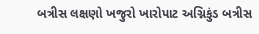બત્રીસ લક્ષણો ખજુરો ખારોપાટ અગ્નિકુંડ બત્રીસ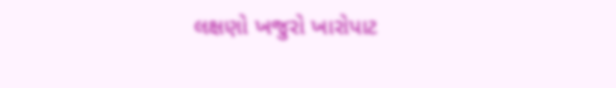લક્ષણો ખજુરો ખારોપાટ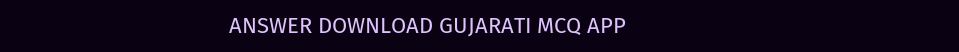ANSWER DOWNLOAD GUJARATI MCQ APP